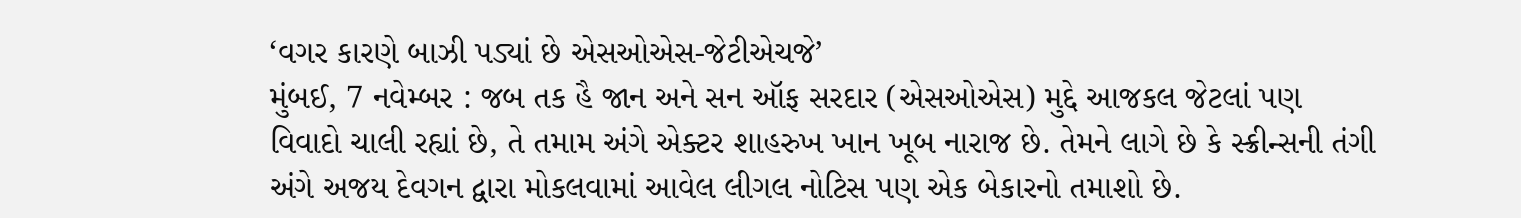‘વગર કારણે બાઝી પડ્યાં છે એસઓએસ-જેટીએચજે’
મુંબઈ, 7 નવેમ્બર : જબ તક હૈ જાન અને સન ઑફ સરદાર (એસઓએસ) મુદ્દે આજકલ જેટલાં પણ વિવાદો ચાલી રહ્યાં છે, તે તમામ અંગે એક્ટર શાહરુખ ખાન ખૂબ નારાજ છે. તેમને લાગે છે કે સ્ક્રીન્સની તંગી અંગે અજય દેવગન દ્વારા મોકલવામાં આવેલ લીગલ નોટિસ પણ એક બેકારનો તમાશો છે.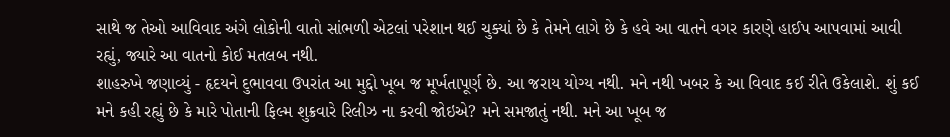સાથે જ તેઓ આવિવાદ અંગે લોકોની વાતો સાંભળી એટલાં પરેશાન થઈ ચુક્યાં છે કે તેમને લાગે છે કે હવે આ વાતને વગર કારણે હાઈપ આપવામાં આવી રહ્યું, જ્યારે આ વાતનો કોઈ મતલબ નથી.
શાહરુખે જણાવ્યું - હૃદયને દુભાવવા ઉપરાંત આ મુદ્દો ખૂબ જ મૂર્ખતાપૂર્ણ છે. આ જરાય યોગ્ય નથી. મને નથી ખબર કે આ વિવાદ કઈ રીતે ઉકેલાશે. શું કઈ મને કહી રહ્યું છે કે મારે પોતાની ફિલ્મ શુક્રવારે રિલીઝ ના કરવી જોઇએ? મને સમજાતું નથી. મને આ ખૂબ જ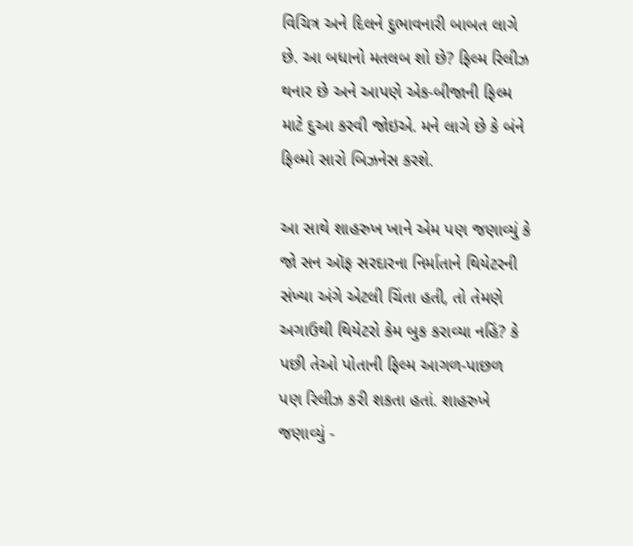વિચિત્ર અને દિલને દુભાવનારી બાબત લાગે છે. આ બધાનો મતલબ શો છે? ફિલ્મ રિલીઝ થનાર છે અને આપણે એક-બીજાની ફિલ્મ માટે દુઆ કરવી જોઇએ. મને લાગે છે કે બંને ફિલ્મો સારો બિઝનેસ કરશે.

આ સાથે શાહરુખ ખાને એમ પણ જણાવ્યું કે જો સન ઑફ સરદારના નિર્માતાને થિયેટરની સંખ્યા અંગે એટલી ચિંતા હતી, તો તેમણે અગાઉથી થિયેટરો કેમ બુક કરાવ્યા નહિં? કે પછી તેઓ પોતાની ફિલ્મ આગળ-પાછળ પણ રિલીઝ કરી શકતા હતાં. શાહરુખે જણાવ્યું -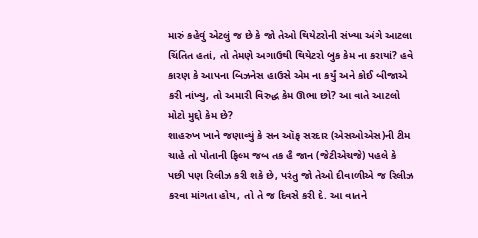મારું કહેવું એટલું જ છે કે જો તેઓ થિયેટરોની સંખ્યા અંગે આટલા ચિંતિત હતાં, તો તેમણે અગાઉથી થિયેટરો બુક કેમ ના કરાયાં? હવે કારણ કે આપના બિઝનેસ હાઉસે એમ ના કર્યું અને કોઈ બીજાએ કરી નાંખ્યુ, તો અમારી વિરુદ્ધ કેમ ઊભા છો? આ વાતે આટલો મોટો મુદ્દો કેમ છે?
શાહરુખ ખાને જણાવ્યું કે સન ઑફ સરદાર (એસઓએસ)ની ટીમ ચાહે તો પોતાની ફિલ્મ જબ તક હૈ જાન (જેટીએચજે) પહલે કે પછી પણ રિલીઝ કરી શકે છે, પરંતુ જો તેઓ દીવાળીએ જ રિલીઝ કરવા માંગતા હોય, તો તે જ દિવસે કરી દે. આ વાતને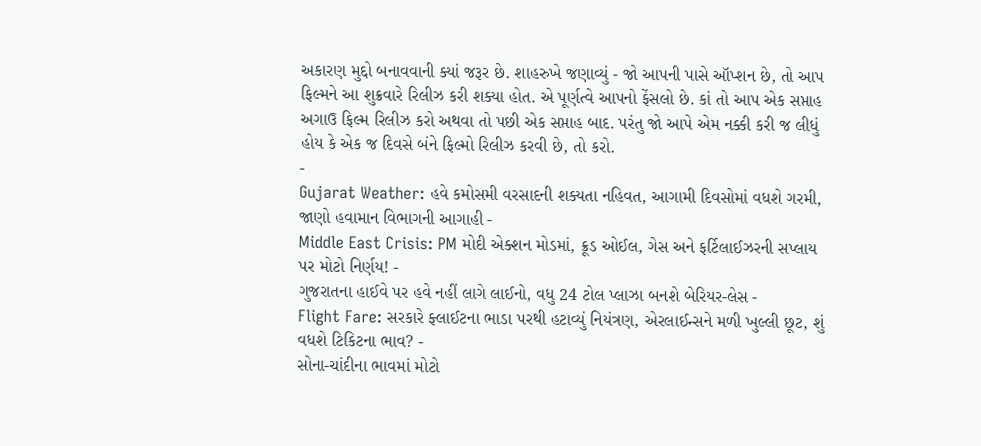અકારણ મુદ્દો બનાવવાની ક્યાં જરૂર છે. શાહરુખે જણાવ્યું - જો આપની પાસે ઑપ્શન છે, તો આપ ફિલ્મને આ શુક્રવારે રિલીઝ કરી શક્યા હોત. એ પૂર્ણત્વે આપનો ફેંસલો છે. કાં તો આપ એક સપ્તાહ અગાઉ ફિલ્મ રિલીઝ કરો અથવા તો પછી એક સપ્તાહ બાદ. પરંતુ જો આપે એમ નક્કી કરી જ લીધું હોય કે એક જ દિવસે બંને ફિલ્મો રિલીઝ કરવી છે, તો કરો.
-
Gujarat Weather: હવે કમોસમી વરસાદની શક્યતા નહિવત, આગામી દિવસોમાં વધશે ગરમી, જાણો હવામાન વિભાગની આગાહી -
Middle East Crisis: PM મોદી એક્શન મોડમાં, ક્રૂડ ઓઈલ, ગેસ અને ફર્ટિલાઈઝરની સપ્લાય પર મોટો નિર્ણય! -
ગુજરાતના હાઈવે પર હવે નહીં લાગે લાઈનો, વધુ 24 ટોલ પ્લાઝા બનશે બેરિયર-લેસ -
Flight Fare: સરકારે ફ્લાઈટના ભાડા પરથી હટાવ્યું નિયંત્રણ, એરલાઈન્સને મળી ખુલ્લી છૂટ, શું વધશે ટિકિટના ભાવ? -
સોના-ચાંદીના ભાવમાં મોટો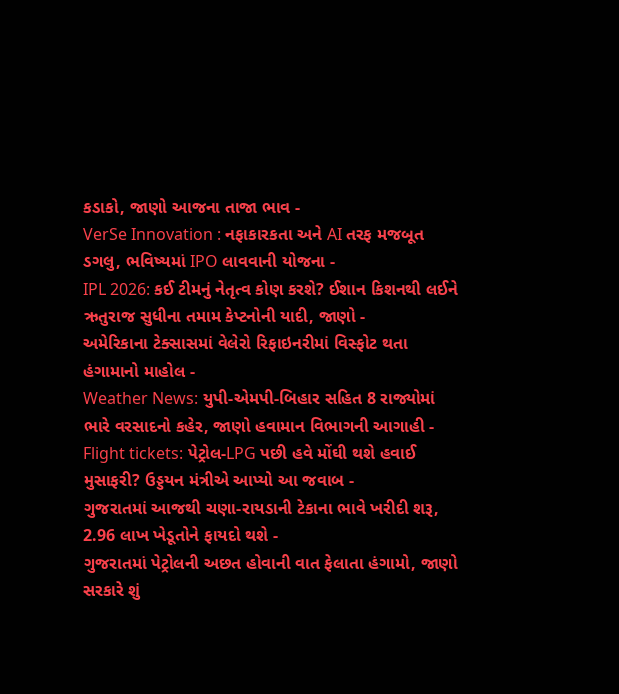કડાકો, જાણો આજના તાજા ભાવ -
VerSe Innovation : નફાકારકતા અને AI તરફ મજબૂત ડગલુ, ભવિષ્યમાં IPO લાવવાની યોજના -
IPL 2026: કઈ ટીમનું નેતૃત્વ કોણ કરશે? ઈશાન કિશનથી લઈને ઋતુરાજ સુધીના તમામ કેપ્ટનોની યાદી, જાણો -
અમેરિકાના ટેક્સાસમાં વેલેરો રિફાઇનરીમાં વિસ્ફોટ થતા હંગામાનો માહોલ -
Weather News: યુપી-એમપી-બિહાર સહિત 8 રાજ્યોમાં ભારે વરસાદનો કહેર, જાણો હવામાન વિભાગની આગાહી -
Flight tickets: પેટ્રોલ-LPG પછી હવે મોંઘી થશે હવાઈ મુસાફરી? ઉડ્ડયન મંત્રીએ આપ્યો આ જવાબ -
ગુજરાતમાં આજથી ચણા-રાયડાની ટેકાના ભાવે ખરીદી શરૂ, 2.96 લાખ ખેડૂતોને ફાયદો થશે -
ગુજરાતમાં પેટ્રોલની અછત હોવાની વાત ફેલાતા હંગામો, જાણો સરકારે શું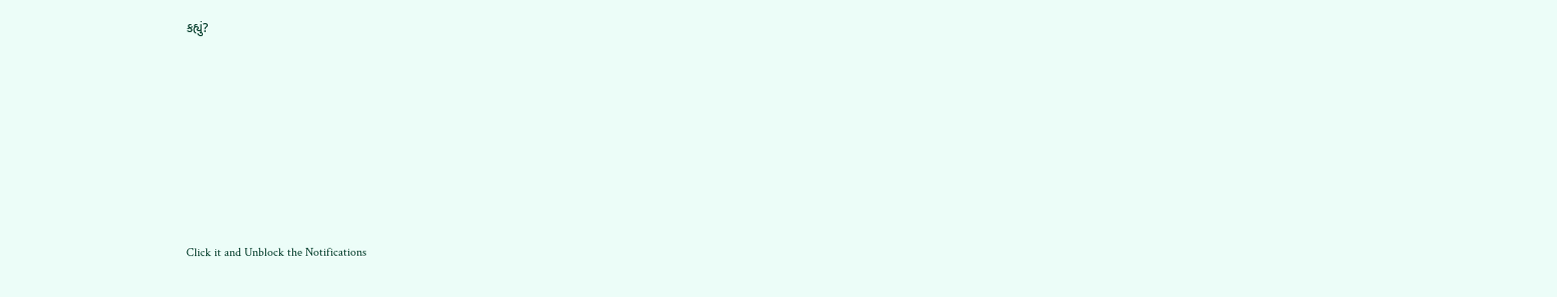કહ્યું?










Click it and Unblock the Notifications